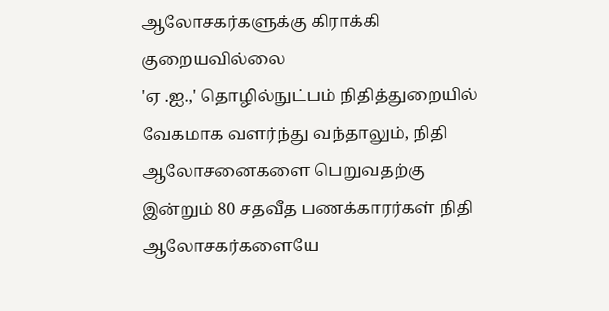ஆலோசகர்களுக்கு கிராக்கி குறையவில்லை
'ஏ .ஐ.,' தொழில்நுட்பம் நிதித்துறையில் வேகமாக வளர்ந்து வந்தாலும், நிதி ஆலோசனைகளை பெறுவதற்கு இன்றும் 80 சதவீத பணக்காரர்கள் நிதி ஆலோசகர்களையே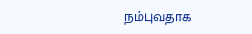நம்புவதாக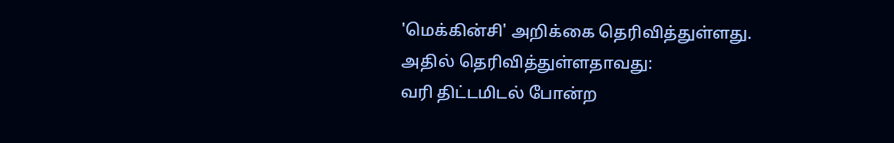'மெக்கின்சி' அறிக்கை தெரிவித்துள்ளது.
அதில் தெரிவித்துள்ளதாவது:
வரி திட்டமிடல் போன்ற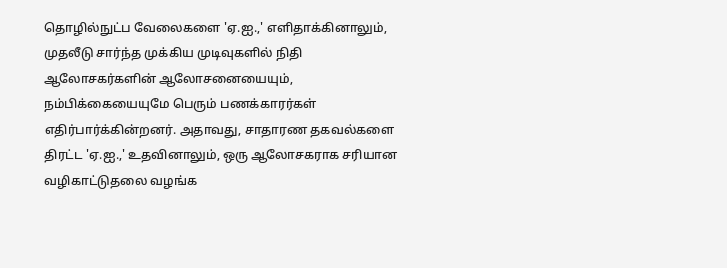தொழில்நுட்ப வேலைகளை 'ஏ.ஐ.,' எளிதாக்கினாலும், முதலீடு சார்ந்த முக்கிய முடிவுகளில் நிதி ஆலோசகர்களின் ஆலோசனையையும், நம்பிக்கையையுமே பெரும் பணக்காரர்கள் எதிர்பார்க்கின்றனர். அதாவது, சாதாரண தகவல்களை திரட்ட 'ஏ.ஐ.,' உதவினாலும், ஒரு ஆலோசகராக சரியான வழிகாட்டுதலை வழங்க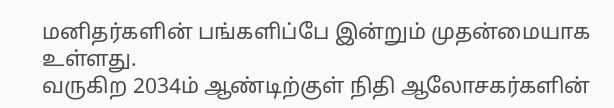மனிதர்களின் பங்களிப்பே இன்றும் முதன்மையாக உள்ளது.
வருகிற 2034ம் ஆண்டிற்குள் நிதி ஆலோசகர்களின்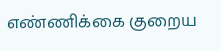எண்ணிக்கை குறைய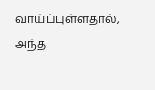வாய்ப்புள்ளதால், அந்த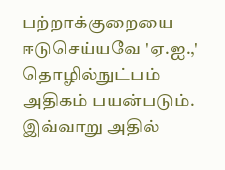பற்றாக்குறையை ஈடுசெய்யவே 'ஏ.ஐ.,' தொழில்நுட்பம் அதிகம் பயன்படும்.
இவ்வாறு அதில்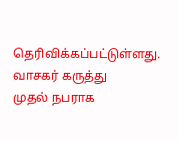தெரிவிக்கப்பட்டுள்ளது.
வாசகர் கருத்து
முதல் நபராக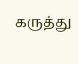கருத்து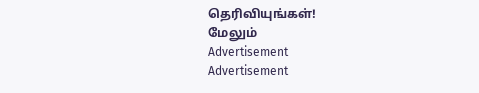தெரிவியுங்கள்!
மேலும்
Advertisement
Advertisement